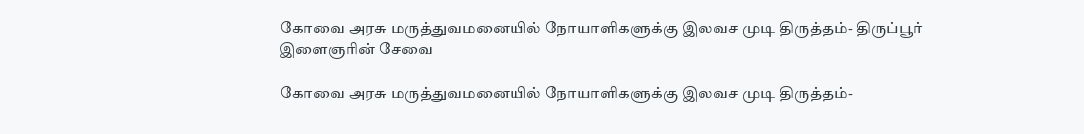கோவை அரசு மருத்துவமனையில் நோயாளிகளுக்கு இலவச முடி திருத்தம்- திருப்பூர் இளைஞரின் சேவை

கோவை அரசு மருத்துவமனையில் நோயாளிகளுக்கு இலவச முடி திருத்தம்-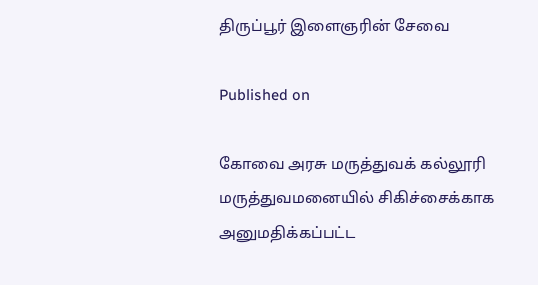திருப்பூர் இளைஞரின் சேவை

Published on

கோவை அரசு மருத்துவக் கல்லூரி மருத்துவமனையில் சிகிச்சைக்காக அனுமதிக்கப்பட்ட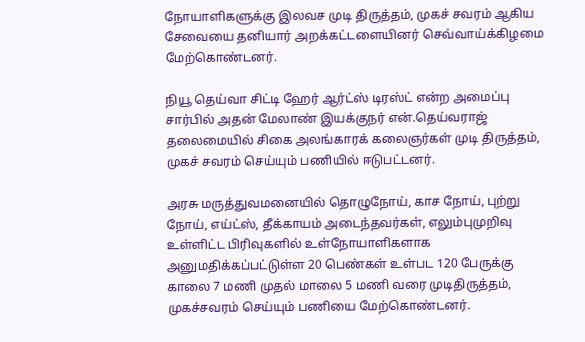நோயாளிகளுக்கு இலவச முடி திருத்தம், முகச் சவரம் ஆகிய சேவையை தனியார் அறக்கட்டளையினர் செவ்வாய்க்கிழமை மேற்கொண்டனர்.

நியூ தெய்வா சிட்டி ஹேர் ஆர்ட்ஸ் டிரஸ்ட் என்ற அமைப்பு சார்பில் அதன் மேலாண் இயக்குநர் என்.தெய்வராஜ் தலைமையில் சிகை அலங்காரக் கலைஞர்கள் முடி திருத்தம், முகச் சவரம் செய்யும் பணியில் ஈடுபட்டனர்.

அரசு மருத்துவமனையில் தொழுநோய், காச நோய், புற்று நோய், எய்ட்ஸ், தீக்காயம் அடைந்தவர்கள், எலும்புமுறிவு உள்ளிட்ட பிரிவுகளில் உள்நோயாளிகளாக அனுமதிக்கப்பட்டுள்ள 20 பெண்கள் உள்பட 120 பேருக்கு காலை 7 மணி முதல் மாலை 5 மணி வரை முடிதிருத்தம், முகச்சவரம் செய்யும் பணியை மேற்கொண்டனர்.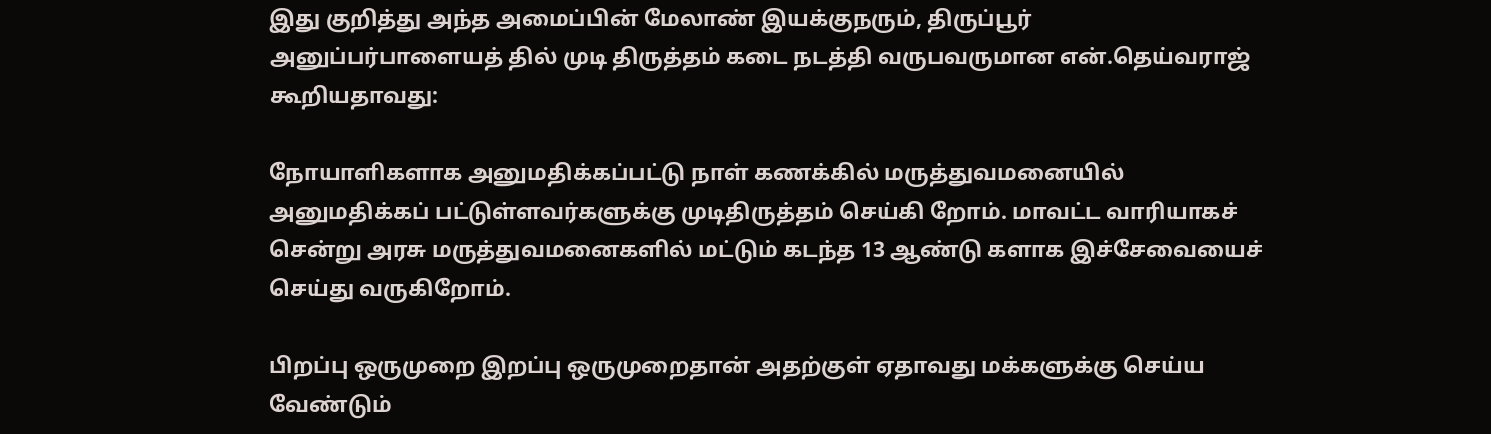இது குறித்து அந்த அமைப்பின் மேலாண் இயக்குநரும், திருப்பூர் அனுப்பர்பாளையத் தில் முடி திருத்தம் கடை நடத்தி வருபவருமான என்.தெய்வராஜ் கூறியதாவது:

நோயாளிகளாக அனுமதிக்கப்பட்டு நாள் கணக்கில் மருத்துவமனையில் அனுமதிக்கப் பட்டுள்ளவர்களுக்கு முடிதிருத்தம் செய்கி றோம். மாவட்ட வாரியாகச் சென்று அரசு மருத்துவமனைகளில் மட்டும் கடந்த 13 ஆண்டு களாக இச்சேவையைச் செய்து வருகிறோம்.

பிறப்பு ஒருமுறை இறப்பு ஒருமுறைதான் அதற்குள் ஏதாவது மக்களுக்கு செய்ய வேண்டும்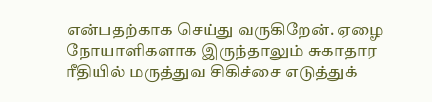என்பதற்காக செய்து வருகிறேன். ஏழை நோயாளிகளாக இருந்தாலும் சுகாதார ரீதியில் மருத்துவ சிகிச்சை எடுத்துக்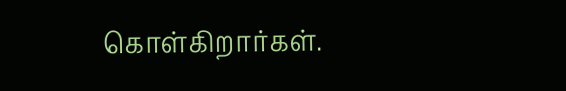கொள்கிறார்கள்.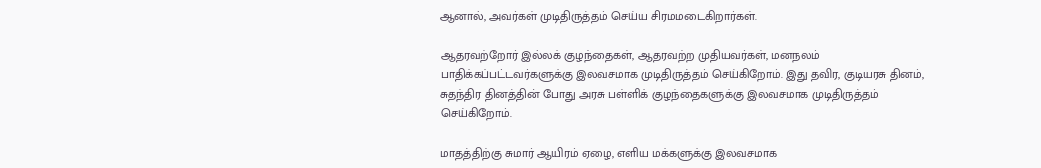ஆனால், அவர்கள் முடிதிருத்தம் செய்ய சிரமமடைகிறார்கள்.

ஆதரவற்றோர் இல்லக் குழந்தைகள், ஆதரவற்ற முதியவர்கள், மனநலம் பாதிக்கப்பட்டவர்களுக்கு இலவசமாக முடிதிருத்தம் செய்கிறோம். இது தவிர, குடியரசு தினம், சுதந்திர தினத்தின் போது அரசு பள்ளிக் குழந்தைகளுக்கு இலவசமாக முடிதிருத்தம் செய்கிறோம்.

மாதத்திற்கு சுமார் ஆயிரம் ஏழை, எளிய மக்களுக்கு இலவசமாக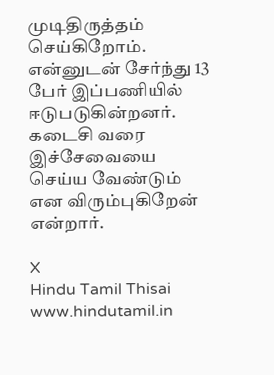முடிதிருத்தம் செய்கிறோம். என்னுடன் சேர்ந்து 13 பேர் இப்பணியில் ஈடுபடுகின்றனர். கடைசி வரை இச்சேவையை செய்ய வேண்டும் என விரும்புகிறேன் என்றார்.

X
Hindu Tamil Thisai
www.hindutamil.in